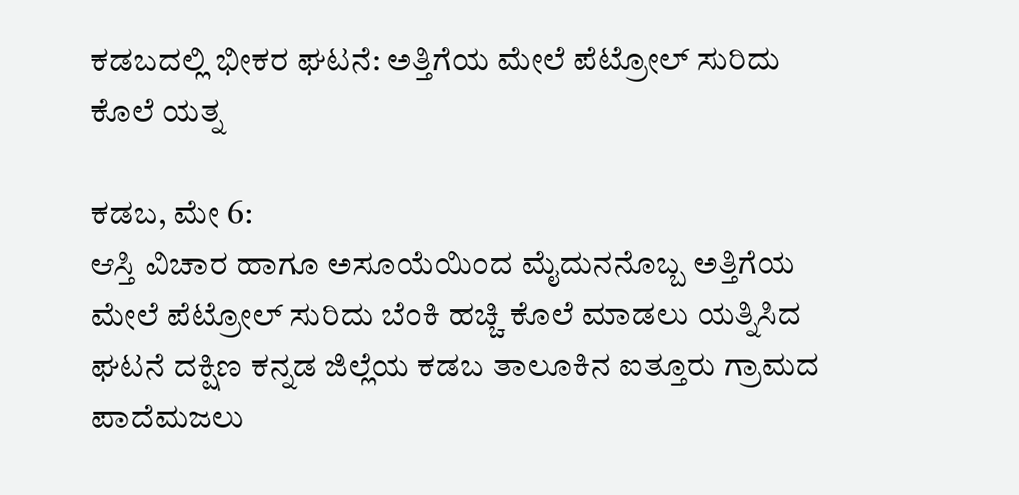ಕಡಬದಲ್ಲಿ ಭೀಕರ ಘಟನೆ: ಅತ್ತಿಗೆಯ ಮೇಲೆ ಪೆಟ್ರೋಲ್ ಸುರಿದು ಕೊಲೆ ಯತ್ನ

ಕಡಬ, ಮೇ 6:
ಆಸ್ತಿ ವಿಚಾರ ಹಾಗೂ ಅಸೂಯೆಯಿಂದ ಮೈದುನನೊಬ್ಬ ಅತ್ತಿಗೆಯ ಮೇಲೆ ಪೆಟ್ರೋಲ್ ಸುರಿದು ಬೆಂಕಿ ಹಚ್ಚಿ ಕೊಲೆ ಮಾಡಲು ಯತ್ನಿಸಿದ ಘಟನೆ ದಕ್ಷಿಣ ಕನ್ನಡ ಜಿಲ್ಲೆಯ ಕಡಬ ತಾಲೂಕಿನ ಐತ್ತೂರು ಗ್ರಾಮದ ಪಾದೆಮಜಲು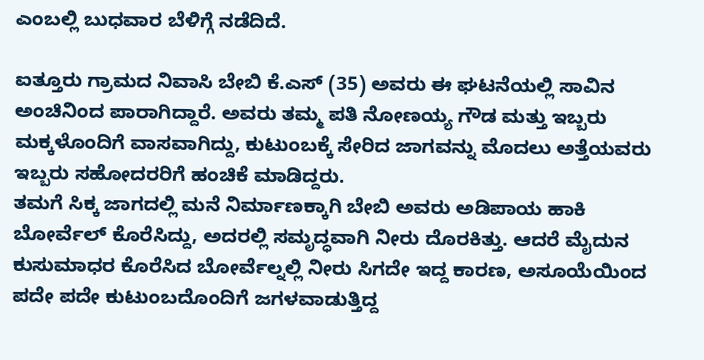ಎಂಬಲ್ಲಿ ಬುಧವಾರ ಬೆಳಿಗ್ಗೆ ನಡೆದಿದೆ.

ಐತ್ತೂರು ಗ್ರಾಮದ ನಿವಾಸಿ ಬೇಬಿ ಕೆ.ಎಸ್ (35) ಅವರು ಈ ಘಟನೆಯಲ್ಲಿ ಸಾವಿನ ಅಂಚಿನಿಂದ ಪಾರಾಗಿದ್ದಾರೆ. ಅವರು ತಮ್ಮ ಪತಿ ನೋಣಯ್ಯ ಗೌಡ ಮತ್ತು ಇಬ್ಬರು ಮಕ್ಕಳೊಂದಿಗೆ ವಾಸವಾಗಿದ್ದು, ಕುಟುಂಬಕ್ಕೆ ಸೇರಿದ ಜಾಗವನ್ನು ಮೊದಲು ಅತ್ತೆಯವರು ಇಬ್ಬರು ಸಹೋದರರಿಗೆ ಹಂಚಿಕೆ ಮಾಡಿದ್ದರು.
ತಮಗೆ ಸಿಕ್ಕ ಜಾಗದಲ್ಲಿ ಮನೆ ನಿರ್ಮಾಣಕ್ಕಾಗಿ ಬೇಬಿ ಅವರು ಅಡಿಪಾಯ ಹಾಕಿ ಬೋರ್ವೆಲ್ ಕೊರೆಸಿದ್ದು, ಅದರಲ್ಲಿ ಸಮೃದ್ಧವಾಗಿ ನೀರು ದೊರಕಿತ್ತು. ಆದರೆ ಮೈದುನ ಕುಸುಮಾಧರ ಕೊರೆಸಿದ ಬೋರ್ವೆಲ್ನಲ್ಲಿ ನೀರು ಸಿಗದೇ ಇದ್ದ ಕಾರಣ, ಅಸೂಯೆಯಿಂದ ಪದೇ ಪದೇ ಕುಟುಂಬದೊಂದಿಗೆ ಜಗಳವಾಡುತ್ತಿದ್ದ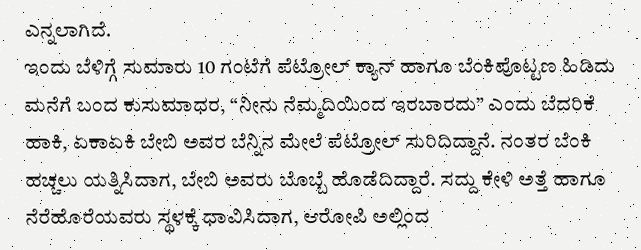ಎನ್ನಲಾಗಿದೆ.
ಇಂದು ಬೆಳಿಗ್ಗೆ ಸುಮಾರು 10 ಗಂಟೆಗೆ ಪೆಟ್ರೋಲ್ ಕ್ಯಾನ್ ಹಾಗೂ ಬೆಂಕಿಪೊಟ್ಟಣ ಹಿಡಿದು ಮನೆಗೆ ಬಂದ ಕುಸುಮಾಧರ, “ನೀನು ನೆಮ್ಮದಿಯಿಂದ ಇರಬಾರದು” ಎಂದು ಬೆದರಿಕೆ ಹಾಕಿ, ಏಕಾಏಕಿ ಬೇಬಿ ಅವರ ಬೆನ್ನಿನ ಮೇಲೆ ಪೆಟ್ರೋಲ್ ಸುರಿದಿದ್ದಾನೆ. ನಂತರ ಬೆಂಕಿ ಹಚ್ಚಲು ಯತ್ನಿಸಿದಾಗ, ಬೇಬಿ ಅವರು ಬೊಬ್ಬೆ ಹೊಡೆದಿದ್ದಾರೆ. ಸದ್ದು ಕೇಳಿ ಅತ್ತೆ ಹಾಗೂ ನೆರೆಹೊರೆಯವರು ಸ್ಥಳಕ್ಕೆ ಧಾವಿಸಿದಾಗ, ಆರೋಪಿ ಅಲ್ಲಿಂದ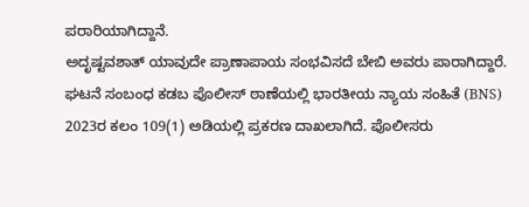ಪರಾರಿಯಾಗಿದ್ದಾನೆ.
ಅದೃಷ್ಟವಶಾತ್ ಯಾವುದೇ ಪ್ರಾಣಾಪಾಯ ಸಂಭವಿಸದೆ ಬೇಬಿ ಅವರು ಪಾರಾಗಿದ್ದಾರೆ.
ಘಟನೆ ಸಂಬಂಧ ಕಡಬ ಪೊಲೀಸ್ ಠಾಣೆಯಲ್ಲಿ ಭಾರತೀಯ ನ್ಯಾಯ ಸಂಹಿತೆ (BNS) 2023ರ ಕಲಂ 109(1) ಅಡಿಯಲ್ಲಿ ಪ್ರಕರಣ ದಾಖಲಾಗಿದೆ. ಪೊಲೀಸರು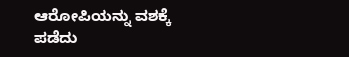ಆರೋಪಿಯನ್ನು ವಶಕ್ಕೆ ಪಡೆದು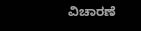ವಿಚಾರಣೆ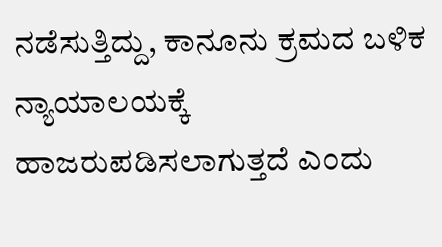ನಡೆಸುತ್ತಿದ್ದು, ಕಾನೂನು ಕ್ರಮದ ಬಳಿಕ ನ್ಯಾಯಾಲಯಕ್ಕೆ ಹಾಜರುಪಡಿಸಲಾಗುತ್ತದೆ ಎಂದು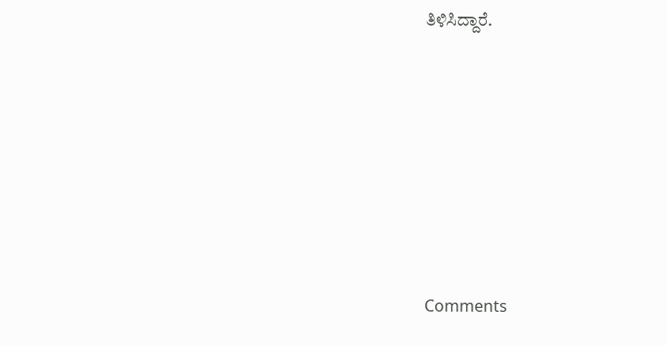ತಿಳಿಸಿದ್ದಾರೆ.







Comments